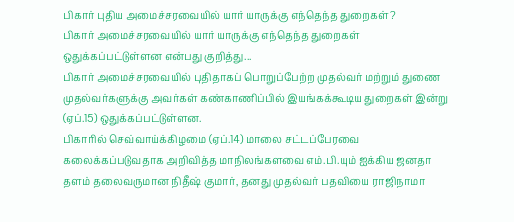பிகார் புதிய அமைச்சரவையில் யார் யாருக்கு எந்தெந்த துறைகள்?
பிகார் அமைச்சரவையில் யார் யாருக்கு எந்தெந்த துறைகள் ஒதுக்கப்பட்டுள்ளன என்பது குறித்து...
பிகார் அமைச்சரவையில் புதிதாகப் பொறுப்பேற்ற முதல்வர் மற்றும் துணை முதல்வர்களுக்கு அவர்கள் கண்காணிப்பில் இயங்கக்கூடிய துறைகள் இன்று (ஏப்.15) ஒதுக்கப்பட்டுள்ளன.
பிகாரில் செவ்வாய்க்கிழமை (ஏப்.14) மாலை சட்டப்பேரவை கலைக்கப்படுவதாக அறிவித்த மாநிலங்களவை எம்.பி.யும் ஐக்கிய ஜனதா தளம் தலைவருமான நிதீஷ் குமார், தனது முதல்வர் பதவியை ராஜிநாமா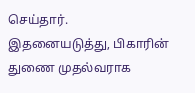செய்தார்.
இதனையடுத்து, பிகாரின் துணை முதல்வராக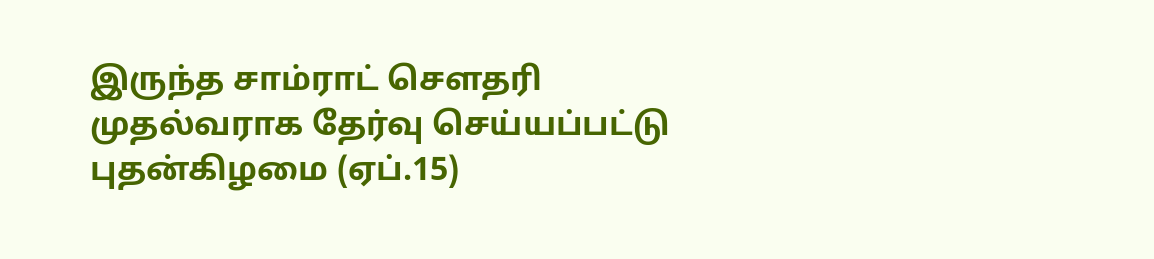இருந்த சாம்ராட் செளதரி முதல்வராக தேர்வு செய்யப்பட்டு புதன்கிழமை (ஏப்.15)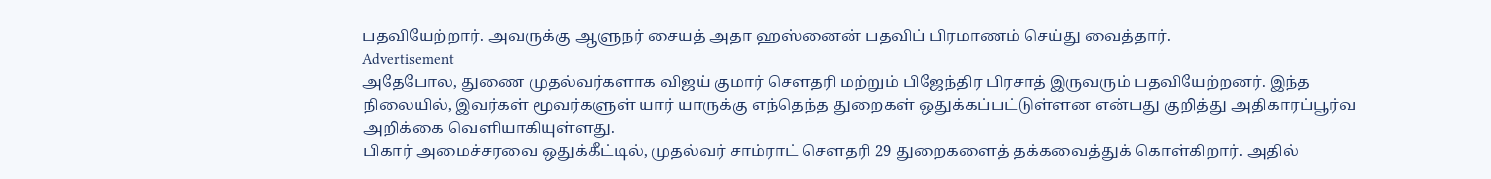பதவியேற்றார். அவருக்கு ஆளுநர் சையத் அதா ஹஸ்னைன் பதவிப் பிரமாணம் செய்து வைத்தார்.
Advertisement
அதேபோல, துணை முதல்வர்களாக விஜய் குமார் சௌதரி மற்றும் பிஜேந்திர பிரசாத் இருவரும் பதவியேற்றனர். இந்த நிலையில், இவர்கள் மூவர்களுள் யார் யாருக்கு எந்தெந்த துறைகள் ஒதுக்கப்பட்டுள்ளன என்பது குறித்து அதிகாரப்பூர்வ அறிக்கை வெளியாகியுள்ளது.
பிகார் அமைச்சரவை ஒதுக்கீட்டில், முதல்வர் சாம்ராட் சௌதரி 29 துறைகளைத் தக்கவைத்துக் கொள்கிறார். அதில்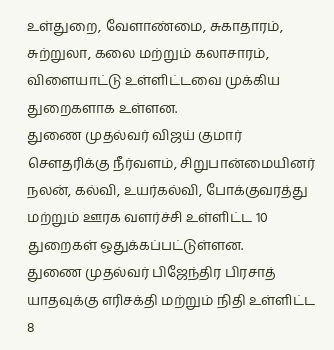உள்துறை, வேளாண்மை, சுகாதாரம், சுற்றுலா, கலை மற்றும் கலாசாரம், விளையாட்டு உள்ளிட்டவை முக்கிய துறைகளாக உள்ளன.
துணை முதல்வர் விஜய் குமார் சௌதரிக்கு நீர்வளம், சிறுபான்மையினர் நலன், கல்வி, உயர்கல்வி, போக்குவரத்து மற்றும் ஊரக வளர்ச்சி உள்ளிட்ட 10 துறைகள் ஒதுக்கப்பட்டுள்ளன.
துணை முதல்வர் பிஜேந்திர பிரசாத் யாதவுக்கு எரிசக்தி மற்றும் நிதி உள்ளிட்ட 8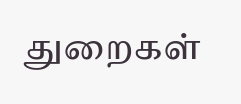துறைகள்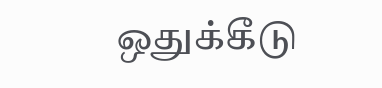ஒதுக்கீடு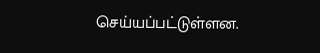செய்யப்பட்டுள்ளன.